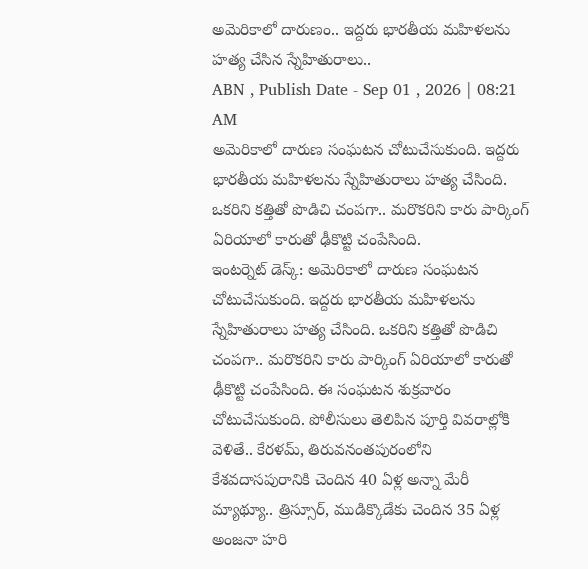అమెరికాలో దారుణం.. ఇద్దరు భారతీయ మహిళలను హత్య చేసిన స్నేహితురాలు..
ABN , Publish Date - Sep 01 , 2026 | 08:21 AM
అమెరికాలో దారుణ సంఘటన చోటుచేసుకుంది. ఇద్దరు భారతీయ మహిళలను స్నేహితురాలు హత్య చేసింది. ఒకరిని కత్తితో పొడిచి చంపగా.. మరొకరిని కారు పార్కింగ్ ఏరియాలో కారుతో ఢీకొట్టి చంపేసింది.
ఇంటర్నెట్ డెస్క్: అమెరికాలో దారుణ సంఘటన చోటుచేసుకుంది. ఇద్దరు భారతీయ మహిళలను స్నేహితురాలు హత్య చేసింది. ఒకరిని కత్తితో పొడిచి చంపగా.. మరొకరిని కారు పార్కింగ్ ఏరియాలో కారుతో ఢీకొట్టి చంపేసింది. ఈ సంఘటన శుక్రవారం చోటుచేసుకుంది. పోలీసులు తెలిపిన పూర్తి వివరాల్లోకి వెళితే.. కేరళమ్, తిరువనంతపురంలోని కేశవదాసపురానికి చెందిన 40 ఏళ్ల అన్నా మేరీ మ్యాథ్యూ.. త్రిస్సూర్, ముడిక్కొడేకు చెందిన 35 ఏళ్ల అంజనా హరి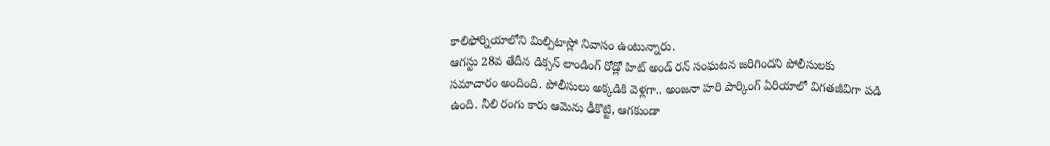కాలిఫోర్నియాలోని మిల్పిటాస్లో నివాసం ఉంటున్నారు.
ఆగస్టు 28వ తేదీన డిక్సన్ లాండింగ్ రోడ్లో హిట్ అండ్ రన్ సంఘటన జరిగిందని పోలీసులకు సమాచారం అందింది. పోలీసులు అక్కడికి వెళ్లగా.. అంజనా హరి పార్కింగ్ ఏరియాలో విగతజీవిగా పడి ఉంది. నీలి రంగు కారు ఆమెను ఢీకొట్టి, ఆగకుండా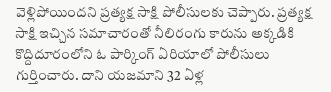వెళ్లిపోయిందని ప్రత్యక్ష సాక్షి పోలీసులకు చెప్పారు. ప్రత్యక్ష సాక్షి ఇచ్చిన సమాచారంతో నీలిరంగు కారును అక్కడికి కొద్దిదూరంలోని ఓ పార్కింగ్ ఏరియాలో పోలీసులు గుర్తించారు. దాని యజమాని 32 ఏళ్ల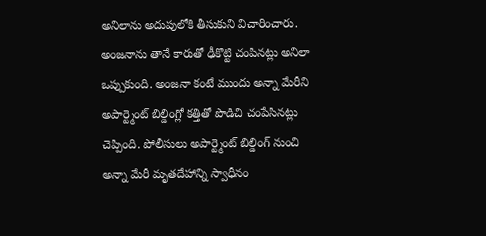అనిలాను అదుపులోకి తీసుకుని విచారించారు.
అంజనాను తానే కారుతో ఢీకొట్టి చంపినట్లు అనిలా ఒప్పుకుంది. అంజనా కంటే ముందు అన్నా మేరీని అపార్ట్మెంట్ బిల్డింగ్లో కత్తితో పొడిచి చంపేసినట్లు చెప్పింది. పోలీసులు అపార్ట్మెంట్ బిల్డింగ్ నుంచి అన్నా మేరీ మృతదేహాన్ని స్వాధీనం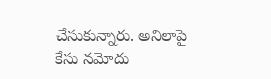చేసుకున్నారు. అనిలాపై కేసు నమోదు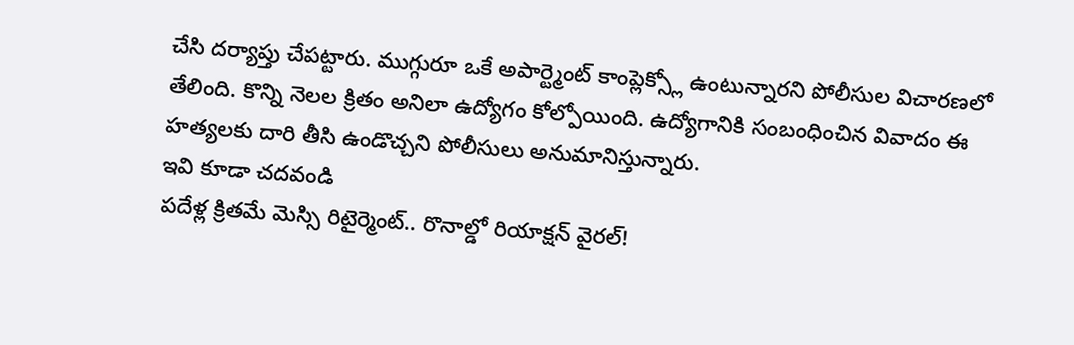చేసి దర్యాప్తు చేపట్టారు. ముగ్గురూ ఒకే అపార్ట్మెంట్ కాంప్లెక్స్లో ఉంటున్నారని పోలీసుల విచారణలో తేలింది. కొన్ని నెలల క్రితం అనిలా ఉద్యోగం కోల్పోయింది. ఉద్యోగానికి సంబంధించిన వివాదం ఈ హత్యలకు దారి తీసి ఉండొచ్చని పోలీసులు అనుమానిస్తున్నారు.
ఇవి కూడా చదవండి
పదేళ్ల క్రితమే మెస్సి రిటైర్మెంట్.. రొనాల్డో రియాక్షన్ వైరల్!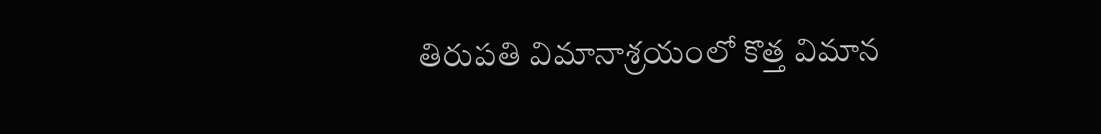తిరుపతి విమానాశ్రయంలో కొత్త విమాన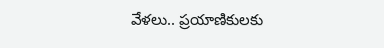వేళలు.. ప్రయాణికులకు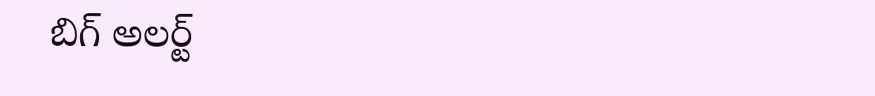బిగ్ అలర్ట్